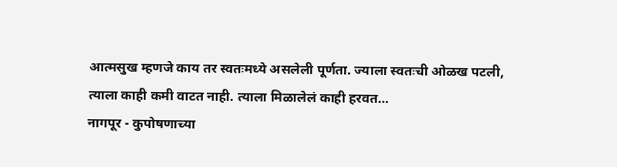आत्मसुख म्हणजे काय तर स्वतःमध्ये असलेली पूर्णता. ज्याला स्वतःची ओळख पटली, त्याला काही कमी वाटत नाही. त्याला मिळालेलं काही हरवत…
नागपूर - कुपोषणाच्या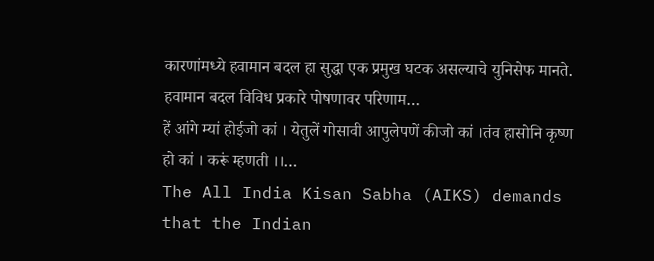कारणांमध्ये हवामान बदल हा सुद्धा एक प्रमुख घटक असल्याचे युनिसेफ मानते. हवामान बदल विविध प्रकारे पोषणावर परिणाम…
हें आंगे म्यां होईजो कां । येतुलें गोसावी आपुलेपणें कीजो कां ।तंव हासोनि कृष्ण हो कां । करूं म्हणती ।।…
The All India Kisan Sabha (AIKS) demands that the Indian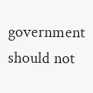government should not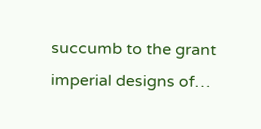succumb to the grant imperial designs of…